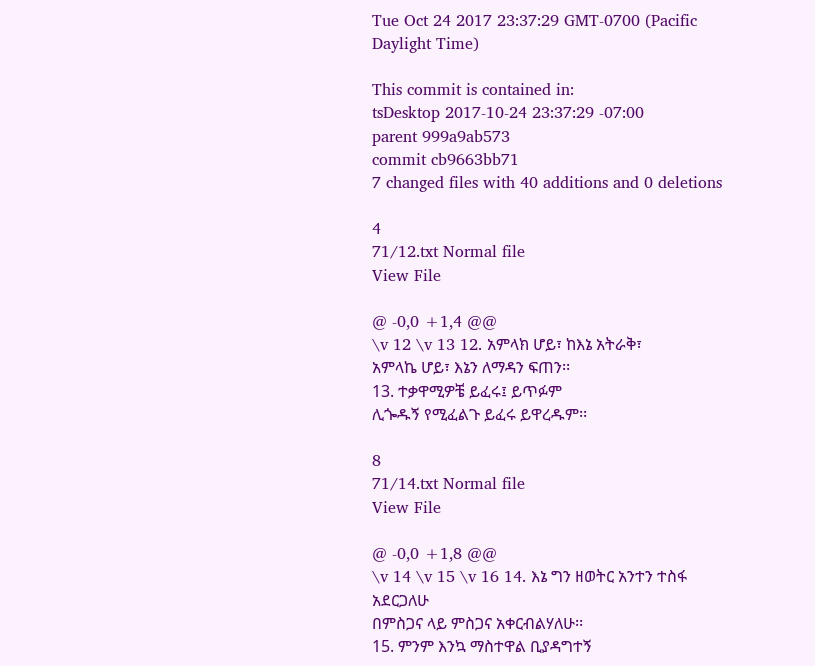Tue Oct 24 2017 23:37:29 GMT-0700 (Pacific Daylight Time)

This commit is contained in:
tsDesktop 2017-10-24 23:37:29 -07:00
parent 999a9ab573
commit cb9663bb71
7 changed files with 40 additions and 0 deletions

4
71/12.txt Normal file
View File

@ -0,0 +1,4 @@
\v 12 \v 13 12. አምላክ ሆይ፣ ከእኔ አትራቅ፣
አምላኬ ሆይ፣ እኔን ለማዳን ፍጠን፡፡
13. ተቃዋሚዎቼ ይፈሩ፤ ይጥፉም
ሊጐዱኝ የሚፈልጉ ይፈሩ ይዋረዱም፡፡

8
71/14.txt Normal file
View File

@ -0,0 +1,8 @@
\v 14 \v 15 \v 16 14. እኔ ግን ዘወትር አንተን ተስፋ አደርጋለሁ
በምስጋና ላይ ምስጋና አቀርብልሃለሁ፡፡
15. ምንም እንኳ ማስተዋል ቢያዳግተኝ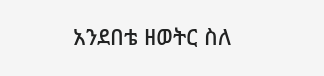አንደበቴ ዘወትር ስለ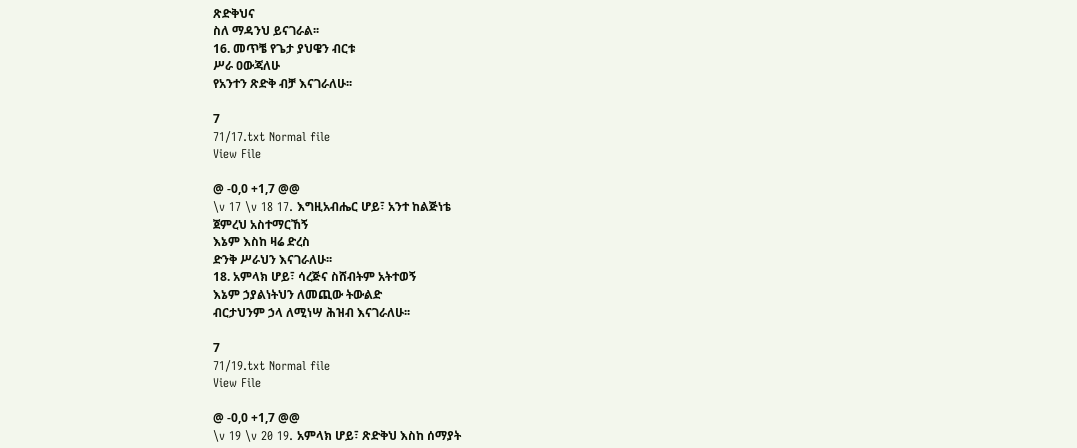ጽድቅህና
ስለ ማዳንህ ይናገራል፡፡
16. መጥቼ የጌታ ያህዌን ብርቱ
ሥራ ዐውጃለሁ
የአንተን ጽድቅ ብቻ እናገራለሁ፡፡

7
71/17.txt Normal file
View File

@ -0,0 +1,7 @@
\v 17 \v 18 17. እግዚአብሔር ሆይ፣ አንተ ከልጅነቴ
ጀምረህ አስተማርኸኝ
እኔም እስከ ዛሬ ድረስ
ድንቅ ሥራህን እናገራለሁ፡፡
18. አምላክ ሆይ፣ ሳረጅና ስሸብትም አትተወኝ
እኔም ኃያልነትህን ለመጪው ትውልድ
ብርታህንም ኃላ ለሚነሣ ሕዝብ እናገራለሁ፡፡

7
71/19.txt Normal file
View File

@ -0,0 +1,7 @@
\v 19 \v 20 19. አምላክ ሆይ፣ ጽድቅህ እስከ ሰማያት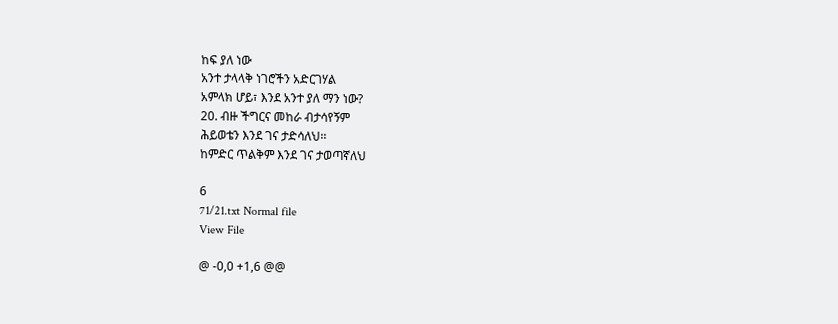ከፍ ያለ ነው
አንተ ታላላቅ ነገሮችን አድርገሃል
አምላክ ሆይ፣ እንደ አንተ ያለ ማን ነው?
20. ብዙ ችግርና መከራ ብታሳየኝም
ሕይወቴን እንደ ገና ታድሳለህ፡፡
ከምድር ጥልቅም እንደ ገና ታወጣኛለህ

6
71/21.txt Normal file
View File

@ -0,0 +1,6 @@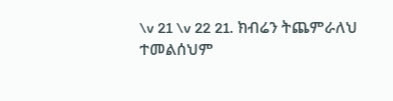\v 21 \v 22 21. ክብሬን ትጨምራለህ
ተመልሰህም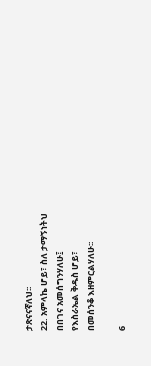ታጽናናኛለህ፡፡
22. አምላኬ ሆይ፣ ስለ ታማኝነትህ
በበገና አመሰግንሃለሁ፤
የእስራኤል ቅዱስ ሆይ፣
በመሰንቆ እዘምርልሃለሁ፡፡

6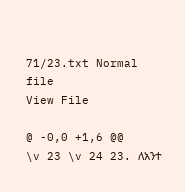71/23.txt Normal file
View File

@ -0,0 +1,6 @@
\v 23 \v 24 23. ለአንተ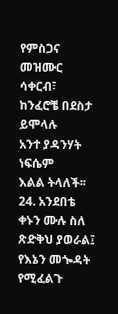የምስጋና መዝሙር ሳቀርብ፣
ከንፈሮቼ በደስታ ይሞላሉ
አንተ ያዳንሃት ነፍሴም
እልል ትላለች፡፡
24. አንደበቴ ቀኑን ሙሉ ስለ ጽድቅህ ያወራል፤
የእኔን መጐዳት የሚፈልጉ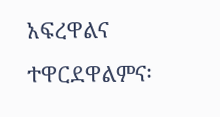አፍረዋልና ተዋርደዋልምና፡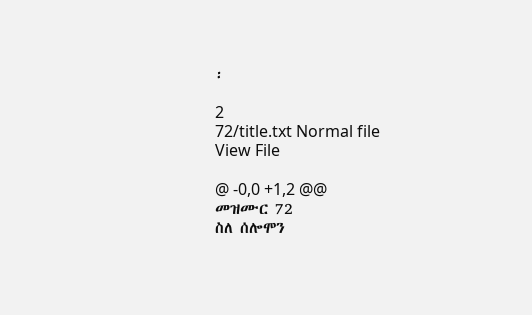፡

2
72/title.txt Normal file
View File

@ -0,0 +1,2 @@
መዝሙር 72
ስለ ሰሎሞን